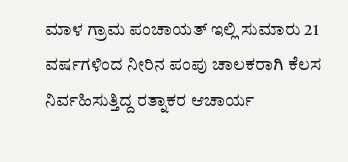ಮಾಳ ಗ್ರಾಮ ಪಂಚಾಯತ್ ಇಲ್ಲಿ ಸುಮಾರು 21 ವರ್ಷಗಳಿಂದ ನೀರಿನ ಪಂಪು ಚಾಲಕರಾಗಿ ಕೆಲಸ ನಿರ್ವಹಿಸುತ್ತಿದ್ದ ರತ್ನಾಕರ ಆಚಾರ್ಯ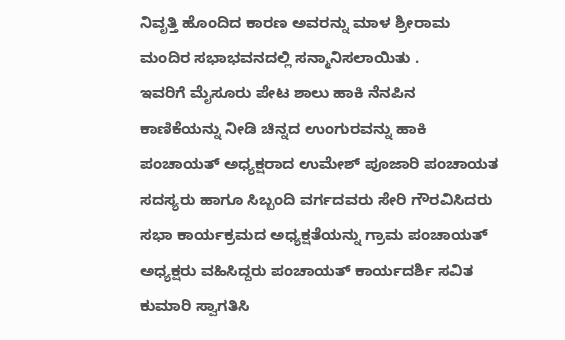ನಿವೃತ್ತಿ ಹೊಂದಿದ ಕಾರಣ ಅವರನ್ನು ಮಾಳ ಶ್ರೀರಾಮ ಮಂದಿರ ಸಭಾಭವನದಲ್ಲಿ ಸನ್ಮಾನಿಸಲಾಯಿತು .
ಇವರಿಗೆ ಮೈಸೂರು ಪೇಟ ಶಾಲು ಹಾಕಿ ನೆನಪಿನ ಕಾಣಿಕೆಯನ್ನು ನೀಡಿ ಚಿನ್ನದ ಉಂಗುರವನ್ನು ಹಾಕಿ ಪಂಚಾಯತ್ ಅಧ್ಯಕ್ಷರಾದ ಉಮೇಶ್ ಪೂಜಾರಿ ಪಂಚಾಯತ ಸದಸ್ಯರು ಹಾಗೂ ಸಿಬ್ಬಂದಿ ವರ್ಗದವರು ಸೇರಿ ಗೌರವಿಸಿದರು ಸಭಾ ಕಾರ್ಯಕ್ರಮದ ಅಧ್ಯಕ್ಷತೆಯನ್ನು ಗ್ರಾಮ ಪಂಚಾಯತ್ ಅಧ್ಯಕ್ಷರು ವಹಿಸಿದ್ದರು ಪಂಚಾಯತ್ ಕಾರ್ಯದರ್ಶಿ ಸವಿತ ಕುಮಾರಿ ಸ್ವಾಗತಿಸಿ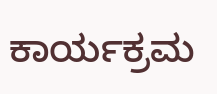ಕಾರ್ಯಕ್ರಮ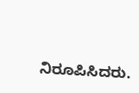ನಿರೂಪಿಸಿದರು.